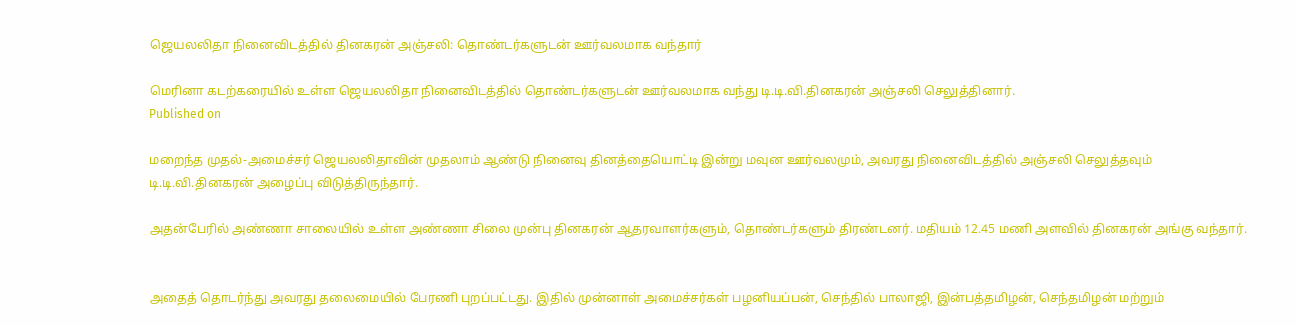ஜெயலலிதா நினைவிடத்தில் தினகரன் அஞ்சலி: தொண்டர்களுடன் ஊர்வலமாக வந்தார்

மெரினா கடற்கரையில் உள்ள ஜெயலலிதா நினைவிடத்தில் தொண்டர்களுடன் ஊர்வலமாக வந்து டி.டி.வி.தினகரன் அஞ்சலி செலுத்தினார்.
Published on

மறைந்த முதல்-அமைச்சர் ஜெயலலிதாவின் முதலாம் ஆண்டு நினைவு தினத்தையொட்டி இன்று மவுன ஊர்வலமும், அவரது நினைவிடத்தில் அஞ்சலி செலுத்தவும் டி.டி.வி.தினகரன் அழைப்பு விடுத்திருந்தார்.

அதன்பேரில் அண்ணா சாலையில் உள்ள அண்ணா சிலை முன்பு தினகரன் ஆதரவாளர்களும், தொண்டர்களும் திரண்டனர். மதியம் 12.45 மணி அளவில் தினகரன் அங்கு வந்தார்.


அதைத் தொடர்ந்து அவரது தலைமையில் பேரணி புறப்பட்டது. இதில் முன்னாள் அமைச்சர்கள் பழனியப்பன், செந்தில் பாலாஜி, இன்பத்தமிழன், செந்தமிழன் மற்றும்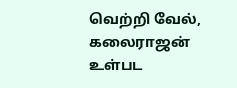வெற்றி வேல், கலைராஜன் உள்பட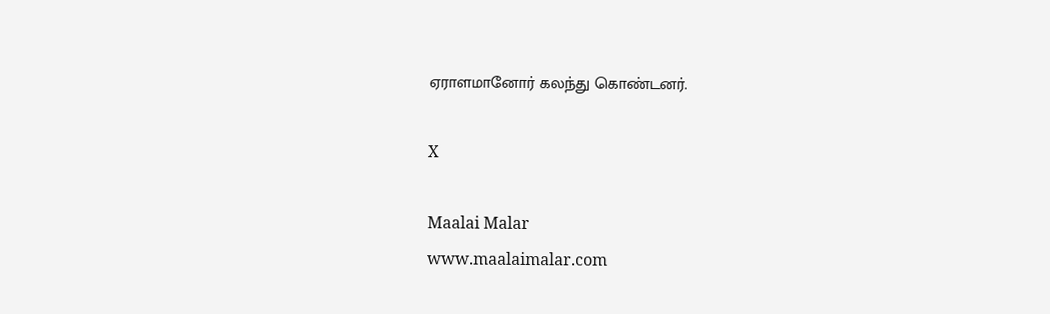ஏராளமானோர் கலந்து கொண்டனர்.

X

Maalai Malar
www.maalaimalar.com